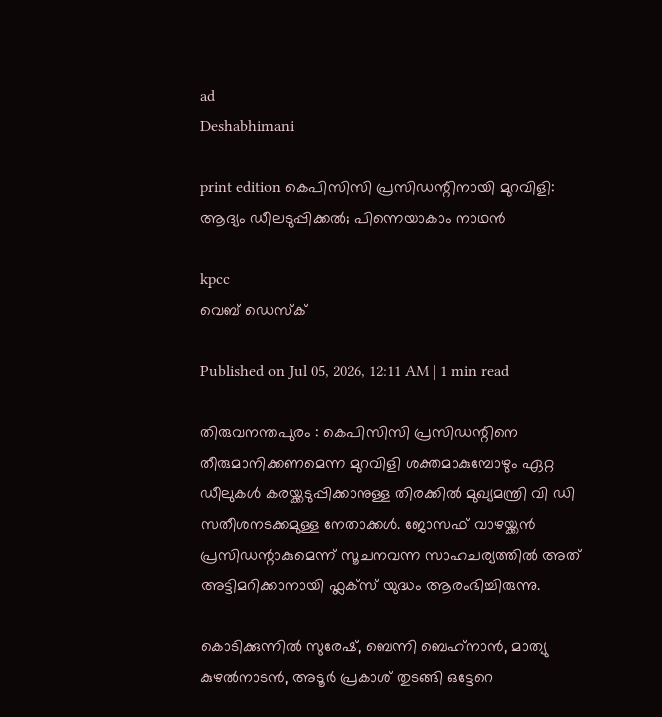ad
Deshabhimani

print edition കെപിസിസി പ്രസിഡന്റിനായി മുറവിളി: ആദ്യം ഡീലടുപ്പിക്കൽ; പിന്നെയാകാം നാഥൻ

kpcc
വെബ് ഡെസ്ക്

Published on Jul 05, 2026, 12:11 AM | 1 min read

തിരുവനന്തപുരം : കെപിസിസി പ്രസിഡന്റിനെ തീരുമാനിക്കണമെന്ന മുറവിളി ശക്തമാകുമ്പോഴും ഏറ്റ ഡീലുകൾ കരയ്ക്കടുപ്പിക്കാനുള്ള തിരക്കിൽ മുഖ്യമന്ത്രി വി ഡി സതീശനടക്കമുള്ള നേതാക്കൾ. ജോസഫ്‌ വാഴയ്ക്കൻ പ്രസിഡന്റാകുമെന്ന്‌ സൂചനവന്ന സാഹചര്യത്തിൽ അത്‌ അട്ടിമറിക്കാനായി ഫ്ലക്സ്‌ യുദ്ധം ആരംഭിച്ചിരുന്നു.

കൊടിക്കുന്നിൽ സുരേഷ്‌, ബെന്നി ബെഹ്‌നാൻ, മാത്യു കുഴൽനാടൻ, അടൂർ പ്രകാശ്‌ തുടങ്ങി ഒട്ടേറെ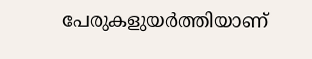പേരുകളുയർത്തിയാണ്‌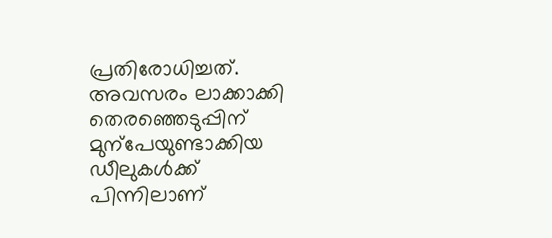പ്രതിരോധിച്ചത്‌. അവസരം ലാക്കാക്കി തെരഞ്ഞെടുപ്പിന്‌ മുന്പേയുണ്ടാക്കിയ ഡീലുകൾക്ക്‌ പിന്നിലാണ്‌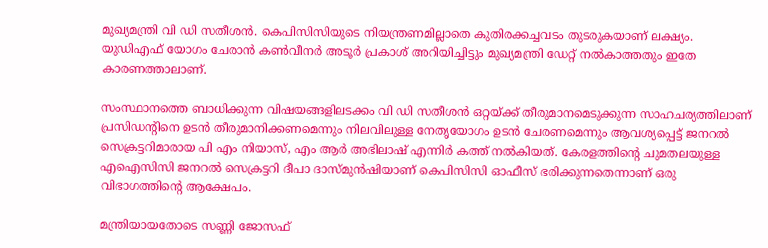മുഖ്യമന്ത്രി വി ഡി സതീശൻ. കെപിസിസിയുടെ നിയന്ത്രണമില്ലാതെ കുതിരക്കച്ചവടം തുടരുകയാണ്‌ ലക്ഷ്യം. യുഡിഎഫ്‌ യോഗം ചേരാൻ കൺവീനർ അടൂർ പ്രകാശ്‌ അറിയിച്ചിട്ടും മുഖ്യമന്ത്രി ഡേറ്റ്‌ നൽകാത്തതും ഇതേ കാരണത്താലാണ്‌.

സംസ്ഥാനത്തെ ബാധിക്കുന്ന വിഷയങ്ങളിലടക്കം വി ഡി സതീശൻ ഒറ്റയ്ക്ക്‌ തീരുമാനമെടുക്കുന്ന സാഹചര്യത്തിലാണ്‌ പ്രസിഡന്റിനെ ഉടൻ തീരുമാനിക്കണമെന്നും നിലവിലുള്ള നേതൃയോഗം ഉടൻ ചേരണമെന്നും ആവശ്യപ്പെട്ട്‌ ജനറൽ സെക്രട്ടറിമാരായ പി എം നിയാസ്‌, എം ആർ അഭിലാഷ്‌ എന്നിർ കത്ത്‌ നൽകിയത്‌. കേരളത്തിന്റെ ചുമതലയുള്ള എഐസിസി ജനറൽ സെക്രട്ടറി ദീപാ ദാസ്‌മുൻഷിയാണ്‌ കെപിസിസി ഓഫീസ്‌ ഭരിക്കുന്നതെന്നാണ്‌ ഒരു വിഭാഗത്തിന്റെ ആക്ഷേപം.

മന്ത്രിയായതോടെ സണ്ണി ജോസഫ്‌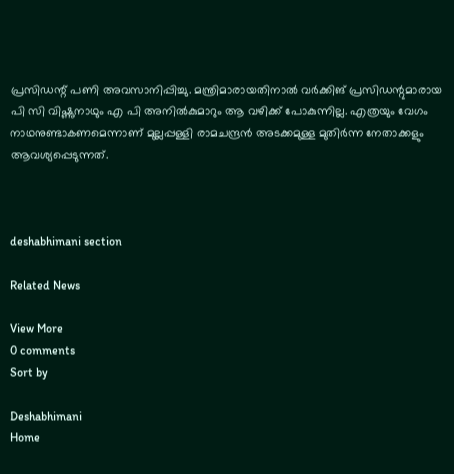പ്രസിഡന്റ്‌ പണി അവസാനിപ്പിച്ചു. മന്ത്രിമാരായതിനാൽ വർക്കിങ്‌ പ്രസിഡന്റുമാരായ പി സി വിഷ്ണുനാഥും എ പി അനിൽകുമാറും ആ വഴിക്ക്‌ പോകുന്നില്ല. എത്രയും വേഗം നാഥനുണ്ടാകണമെന്നാണ്‌ മുല്ലപ്പള്ളി രാമചന്ദ്രൻ അടക്കമുള്ള മുതിർന്ന നേതാക്കളും ആവശ്യപ്പെടുന്നത്‌.



deshabhimani section

Related News

View More
0 comments
Sort by

Deshabhimani
Home